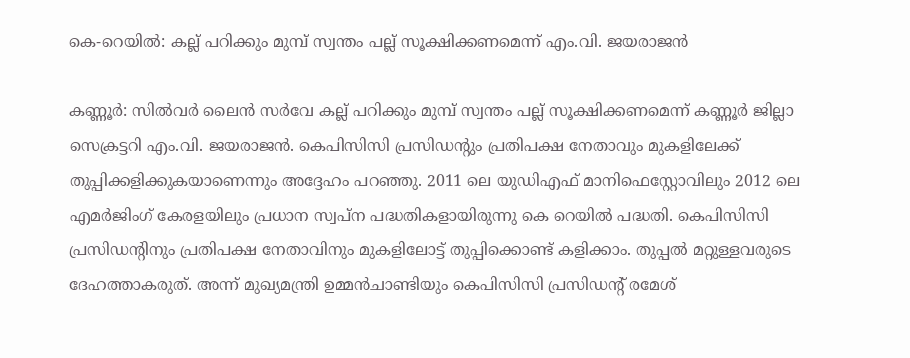കെ-റെയിൽ: കല്ല് പറിക്കും മുമ്പ് സ്വന്തം പല്ല് സൂക്ഷിക്കണമെന്ന് എം.വി. ജയരാജൻ

കണ്ണൂര്‍: സില്‍വര്‍ ലൈന്‍ സര്‍വേ കല്ല് പറിക്കും മുമ്പ് സ്വന്തം പല്ല് സൂക്ഷിക്കണമെന്ന് കണ്ണൂര്‍ ജില്ലാ സെക്രട്ടറി എം.വി. ജയരാജന്‍. കെപിസിസി പ്രസിഡന്റും പ്രതിപക്ഷ നേതാവും മുകളിലേക്ക് തുപ്പിക്കളിക്കുകയാണെന്നും അദ്ദേഹം പറഞ്ഞു. 2011 ലെ യുഡിഎഫ് മാനിഫെസ്റ്റോവിലും 2012 ലെ എമര്‍ജിംഗ് കേരളയിലും പ്രധാന സ്വപ്‌ന പദ്ധതികളായിരുന്നു കെ റെയില്‍ പദ്ധതി. കെപിസിസി പ്രസിഡന്റിനും പ്രതിപക്ഷ നേതാവിനും മുകളിലോട്ട് തുപ്പിക്കൊണ്ട് കളിക്കാം. തുപ്പല്‍ മറ്റുള്ളവരുടെ ദേഹത്താകരുത്. അന്ന് മുഖ്യമന്ത്രി ഉമ്മന്‍ചാണ്ടിയും കെപിസിസി പ്രസിഡന്റ് രമേശ്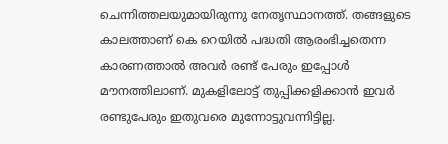ചെന്നിത്തലയുമായിരുന്നു നേതൃസ്ഥാനത്ത്. തങ്ങളുടെ കാലത്താണ് കെ റെയില്‍ പദ്ധതി ആരംഭിച്ചതെന്ന കാരണത്താല്‍ അവര്‍ രണ്ട് പേരും ഇപ്പോള്‍ മൗനത്തിലാണ്. മുകളിലോട്ട് തുപ്പിക്കളിക്കാന്‍ ഇവര്‍ രണ്ടുപേരും ഇതുവരെ മുന്നോട്ടുവന്നിട്ടില്ല.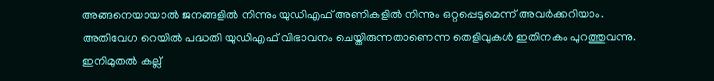അങ്ങനെയായാല്‍ ജനങ്ങളില്‍ നിന്നും യുഡിഎഫ് അണികളില്‍ നിന്നും ഒറ്റപ്പെടുമെന്ന് അവര്‍ക്കറിയാം. അതിവേഗ റെയില്‍ പദ്ധതി യുഡിഎഫ് വിഭാവനം ചെയ്തിരുന്നതാണെന്ന തെളിവുകള്‍ ഇതിനകം പുറത്തുവന്നു. ഇനിമുതല്‍ കല്ല്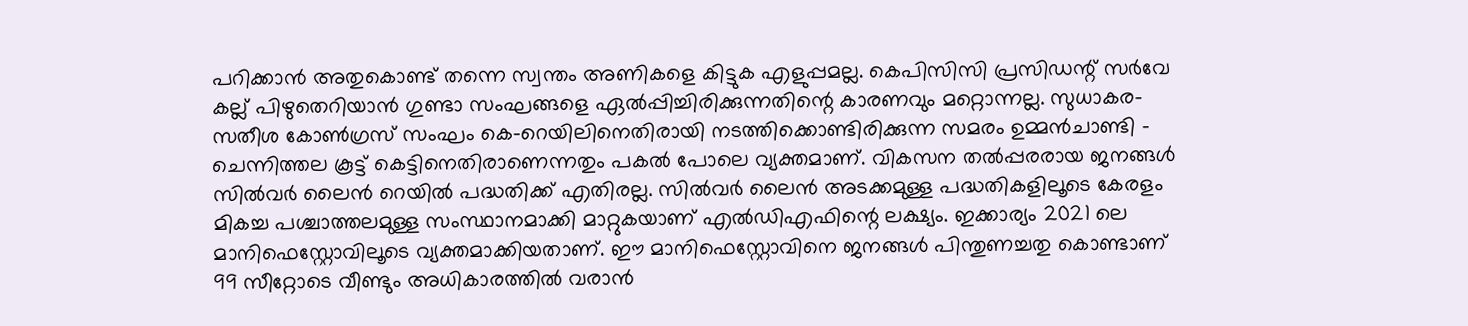പറിക്കാന്‍ അതുകൊണ്ട് തന്നെ സ്വന്തം അണികളെ കിട്ടുക എളുപ്പമല്ല. കെപിസിസി പ്രസിഡന്റ് സര്‍വേ കല്ല് പിഴുതെറിയാന്‍ ഗുണ്ടാ സംഘങ്ങളെ ഏല്‍പ്പിച്ചിരിക്കുന്നതിന്റെ കാരണവും മറ്റൊന്നല്ല. സുധാകര-സതീശ കോണ്‍ഗ്രസ് സംഘം കെ-റെയിലിനെതിരായി നടത്തിക്കൊണ്ടിരിക്കുന്ന സമരം ഉമ്മന്‍ചാണ്ടി – ചെന്നിത്തല കൂട്ട് കെട്ടിനെതിരാണെന്നതും പകല്‍ പോലെ വ്യക്തമാണ്. വികസന തല്‍പ്പരരായ ജനങ്ങള്‍ സില്‍വര്‍ ലൈന്‍ റെയില്‍ പദ്ധതിക്ക് എതിരല്ല. സില്‍വര്‍ ലൈന്‍ അടക്കമുള്ള പദ്ധതികളിലൂടെ കേരളം മികച്ച പശ്ചാത്തലമുള്ള സംസ്ഥാനമാക്കി മാറ്റുകയാണ് എല്‍ഡിഎഫിന്റെ ലക്ഷ്യം. ഇക്കാര്യം 2021 ലെ മാനിഫെസ്റ്റോവിലൂടെ വ്യക്തമാക്കിയതാണ്. ഈ മാനിഫെസ്റ്റോവിനെ ജനങ്ങള്‍ പിന്തുണച്ചതു കൊണ്ടാണ് 99 സീറ്റോടെ വീണ്ടും അധികാരത്തില്‍ വരാന്‍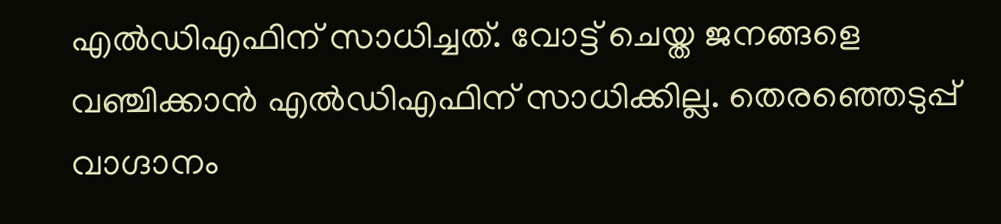എല്‍ഡിഎഫിന് സാധിച്ചത്. വോട്ട് ചെയ്ത ജനങ്ങളെ വഞ്ചിക്കാന്‍ എല്‍ഡിഎഫിന് സാധിക്കില്ല. തെരഞ്ഞെടുപ്പ് വാഗ്ദാനം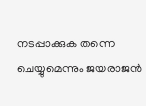നടപ്പാക്കുക തന്നെ ചെയ്യുമെന്നും ജയരാജന്‍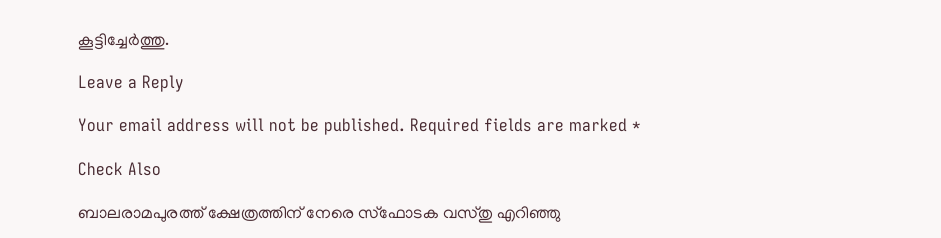കൂട്ടിച്ചേര്‍ത്തു.

Leave a Reply

Your email address will not be published. Required fields are marked *

Check Also

ബാലരാമപുരത്ത് ക്ഷേത്രത്തിന് നേരെ സ്‌ഫോടക വസ്തു എറിഞ്ഞു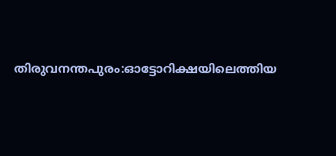തിരുവനന്തപുരം:ഓട്ടോറിക്ഷയിലെത്തിയ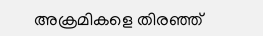അക്രമികളെ തിരഞ്ഞ്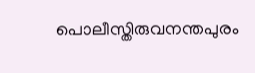പൊലീസ്തിരുവനന്തപുരം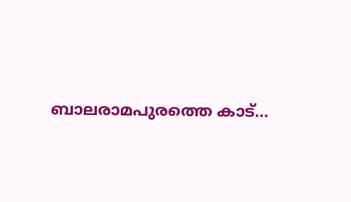ബാലരാമപുരത്തെ കാട്…